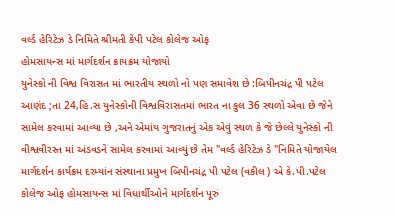વર્લ્ડ હેરિટેઝ ડે નિમિતે શ્રીમતી કેપી પટેલ કોલેજ ઓફ
હોમસાયન્સ માં માર્ગદર્શન ક્રાયક્રમ યોજાયો
યુનેસ્કો ની વિશ્વ વિરાસત માં ભારતીય સ્થળો નો પણ સમાવેશ છે :બિપીનચંદ્ર પી પટેલ
આણંદ ;તા 24,હિ.સ યુનેસ્કોની વિશ્વવિરાસતમાં ભારત ના કુલ 36 સ્થળો એવા છે જેને સામેલ કરવામાં આવ્યા છે ,અને એમાંય ગુજરાતનું એક એવું સ્થળ કે જે છેલ્લે યુનેસ્કો ની વીશ્વવીરસ્ત માં અંડવડને સામેલ કરવામાં આવ્યું છે તેમ "વર્લ્ડ હેરિટેઝ ડે "નિમિતે યોજાયેલ માર્ગદર્શન કાર્યક્રમ દરમ્યાંન સંસ્થાના પ્રમુખ બિપીનચંદ્ર પી પટેલ (વકીલ ) એ કે.પી.પટેલ કોલેજ ઓફ હોમસાયન્સ માં વિધાર્થીઓને માર્ગદર્શન પૂરું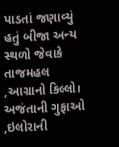પાડતાં જણાવ્યું હતું બીજા અન્ય સ્થળો જેવાકે તાજમહલ ,આગ્રાનો કિલ્લો। અજંતાની ગુફાઓ ,ઇલોરાની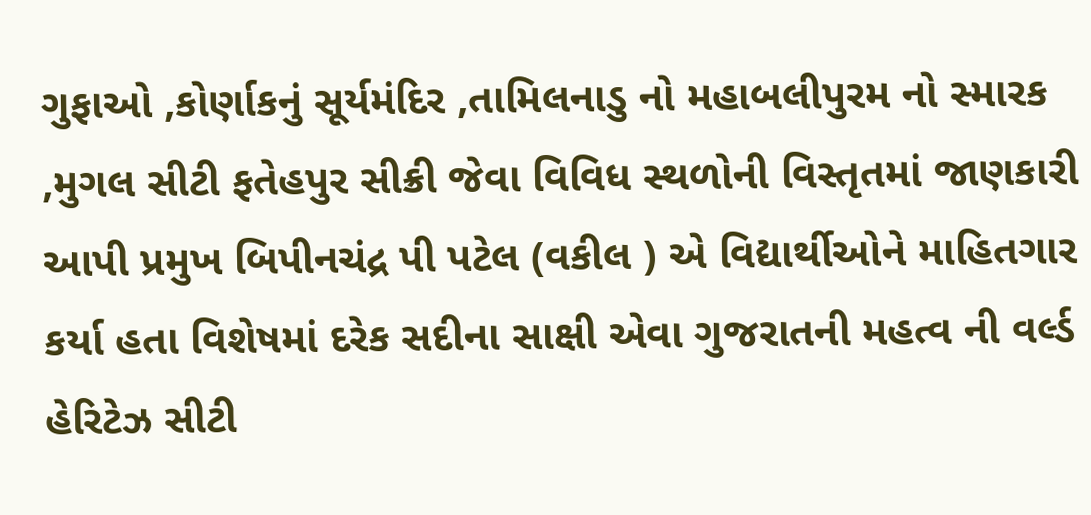ગુફાઓ ,કોર્ણાકનું સૂર્યમંદિર ,તામિલનાડુ નો મહાબલીપુરમ નો સ્મારક ,મુગલ સીટી ફતેહપુર સીક્રી જેવા વિવિધ સ્થળોની વિસ્તૃતમાં જાણકારી આપી પ્રમુખ બિપીનચંદ્ર પી પટેલ (વકીલ ) એ વિદ્યાર્થીઓને માહિતગાર કર્યા હતા વિશેષમાં દરેક સદીના સાક્ષી એવા ગુજરાતની મહત્વ ની વર્લ્ડ હેરિટેઝ સીટી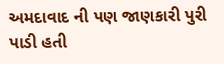અમદાવાદ ની પણ જાણકારી પુરી પાડી હતી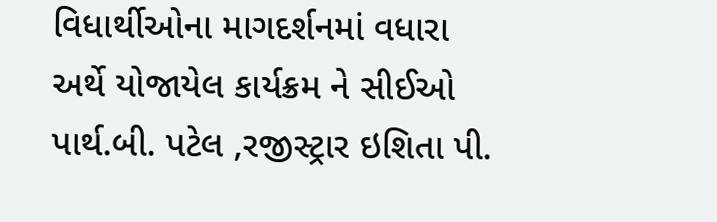વિધાર્થીઓના માગદર્શનમાં વધારા અર્થે યોજાયેલ કાર્યક્રમ ને સીઈઓ પાર્થ.બી. પટેલ ,રજીસ્ટ્રાર ઇશિતા પી.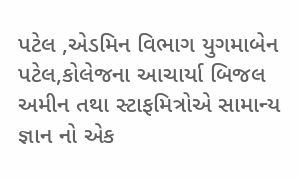પટેલ ,એડમિન વિભાગ યુગમાબેન પટેલ,કોલેજના આચાર્યા બિજલ અમીન તથા સ્ટાફમિત્રોએ સામાન્ય જ્ઞાન નો એક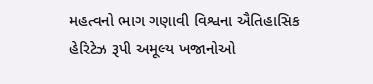મહત્વનો ભાગ ગણાવી વિશ્વના ઐતિહાસિક હેરિટેઝ રૂપી અમૂલ્ય ખજાનોઓ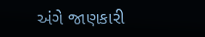અંગે જાણકારી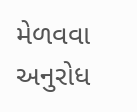મેળવવા અનુરોધ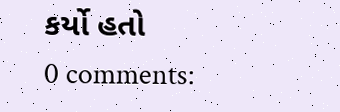કર્યો હતો
0 comments: